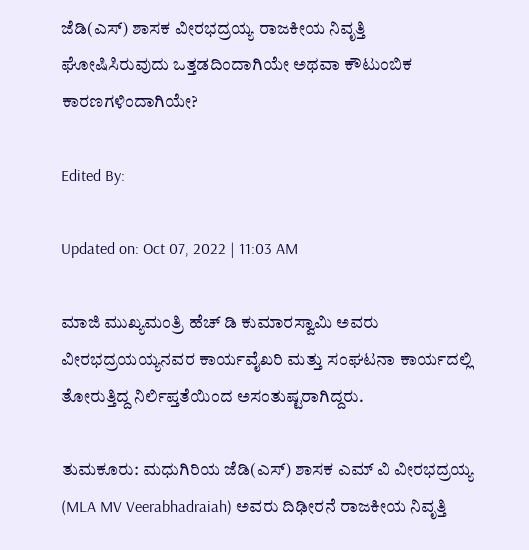ಜೆಡಿ(ಎಸ್) ಶಾಸಕ ವೀರಭದ್ರಯ್ಯ ರಾಜಕೀಯ ನಿವೃತ್ತಿ ಘೋಷಿಸಿರುವುದು ಒತ್ತಡದಿಂದಾಗಿಯೇ ಅಥವಾ ಕೌಟುಂಬಿಕ ಕಾರಣಗಳಿಂದಾಗಿಯೇ?

Edited By:

Updated on: Oct 07, 2022 | 11:03 AM

ಮಾಜಿ ಮುಖ್ಯಮಂತ್ರಿ ಹೆಚ್ ಡಿ ಕುಮಾರಸ್ವಾಮಿ ಅವರು ವೀರಭದ್ರಯಯ್ಯನವರ ಕಾರ್ಯವೈಖರಿ ಮತ್ತು ಸಂಘಟನಾ ಕಾರ್ಯದಲ್ಲಿ ತೋರುತ್ತಿದ್ದ ನಿರ್ಲಿಪ್ತತೆಯಿಂದ ಅಸಂತುಷ್ಟರಾಗಿದ್ದರು.

ತುಮಕೂರು: ಮಧುಗಿರಿಯ ಜೆಡಿ(ಎಸ್) ಶಾಸಕ ಎಮ್ ವಿ ವೀರಭದ್ರಯ್ಯ (MLA MV Veerabhadraiah) ಅವರು ದಿಢೀರನೆ ರಾಜಕೀಯ ನಿವೃತ್ತಿ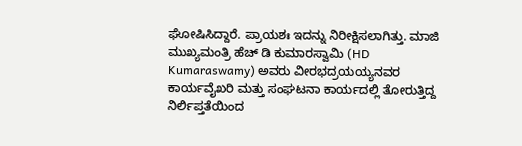ಘೋಷಿಸಿದ್ದಾರೆ. ಪ್ರಾಯಶಃ ಇದನ್ನು ನಿರೀಕ್ಷಿಸಲಾಗಿತ್ತು. ಮಾಜಿ ಮುಖ್ಯಮಂತ್ರಿ ಹೆಚ್ ಡಿ ಕುಮಾರಸ್ವಾಮಿ (HD Kumaraswamy) ಅವರು ವೀರಭದ್ರಯಯ್ಯನವರ ಕಾರ್ಯವೈಖರಿ ಮತ್ತು ಸಂಘಟನಾ ಕಾರ್ಯದಲ್ಲಿ ತೋರುತ್ತಿದ್ದ ನಿರ್ಲಿಪ್ತತೆಯಿಂದ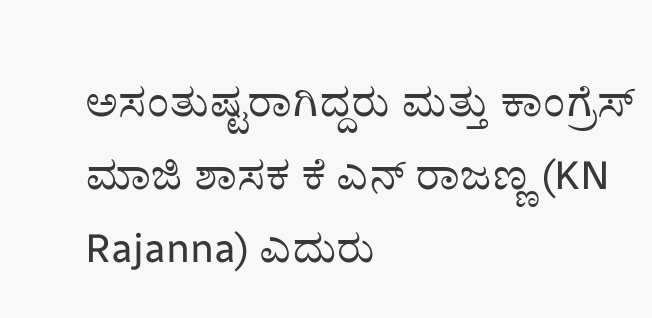ಅಸಂತುಷ್ಟರಾಗಿದ್ದರು ಮತ್ತು ಕಾಂಗ್ರೆಸ್ ಮಾಜಿ ಶಾಸಕ ಕೆ ಎನ್ ರಾಜಣ್ಣ (KN Rajanna) ಎದುರು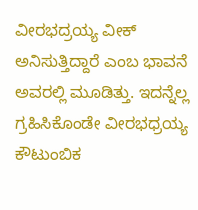ವೀರಭದ್ರಯ್ಯ ವೀಕ್ ಅನಿಸುತ್ತಿದ್ದಾರೆ ಎಂಬ ಭಾವನೆ ಅವರಲ್ಲಿ ಮೂಡಿತ್ತು. ಇದನ್ನೆಲ್ಲ ಗ್ರಹಿಸಿಕೊಂಡೇ ವೀರಭಧ್ರಯ್ಯ ಕೌಟುಂಬಿಕ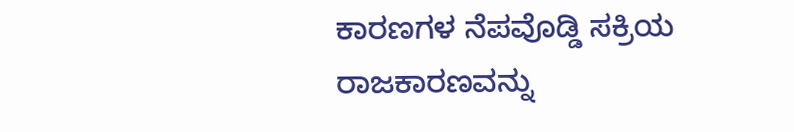ಕಾರಣಗಳ ನೆಪವೊಡ್ಡಿ ಸಕ್ರಿಯ ರಾಜಕಾರಣವನ್ನು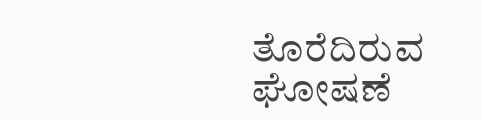ತೊರೆದಿರುವ ಘೋಷಣೆ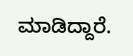ಮಾಡಿದ್ದಾರೆ.